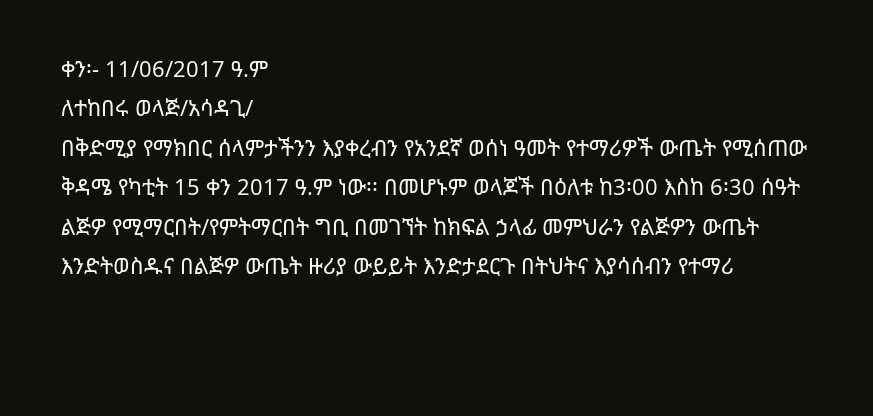ቀን፡- 11/06/2017 ዓ.ም
ለተከበሩ ወላጅ/አሳዳጊ/
በቅድሚያ የማክበር ሰላምታችንን እያቀረብን የአንደኛ ወሰነ ዓመት የተማሪዎች ውጤት የሚሰጠው ቅዳሜ የካቲት 15 ቀን 2017 ዓ.ም ነው፡፡ በመሆኑም ወላጆች በዕለቱ ከ3፡00 እስከ 6፡30 ሰዓት ልጅዎ የሚማርበት/የምትማርበት ግቢ በመገኘት ከክፍል ኃላፊ መምህራን የልጅዎን ውጤት እንድትወስዱና በልጅዎ ውጤት ዙሪያ ውይይት እንድታደርጉ በትህትና እያሳሰብን የተማሪ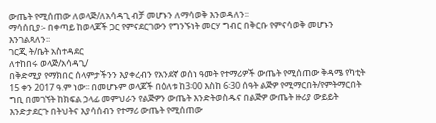ውጤት የሚሰጠው ለወላጅ/ለአሳዳጊ ብቻ መሆኑን ለማሳወቅ እንወዳለን፡፡
ማሳሰቢያ፡- በቀጣይ ከወላጆች ጋር የምናደርገውን የግንኙነት መርሃ ግብር በቅርቡ የምናሳወቅ መሆኑን እንገልጻለን፡፡
ገርጂ ት/ቤት አስተዳደር
ለተከበሩ ወላጅ/አሳዳጊ/
በቅድሚያ የማክበር ሰላምታችንን እያቀረብን የአንደኛ ወሰነ ዓመት የተማሪዎች ውጤት የሚሰጠው ቅዳሜ የካቲት 15 ቀን 2017 ዓ.ም ነው፡፡ በመሆኑም ወላጆች በዕለቱ ከ3፡00 እስከ 6፡30 ሰዓት ልጅዎ የሚማርበት/የምትማርበት ግቢ በመገኘት ከክፍል ኃላፊ መምህራን የልጅዎን ውጤት እንድትወስዱና በልጅዎ ውጤት ዙሪያ ውይይት እንድታደርጉ በትህትና እያሳሰብን የተማሪ ውጤት የሚሰጠው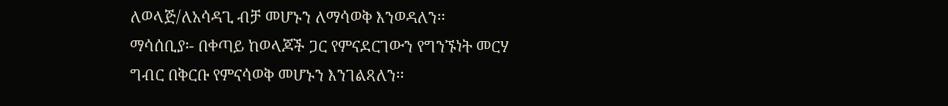ለወላጅ/ለአሳዳጊ ብቻ መሆኑን ለማሳወቅ እንወዳለን፡፡
ማሳሰቢያ፡- በቀጣይ ከወላጆች ጋር የምናደርገውን የግንኙነት መርሃ ግብር በቅርቡ የምናሳወቅ መሆኑን እንገልጻለን፡፡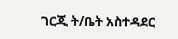ገርጂ ት/ቤት አስተዳደር